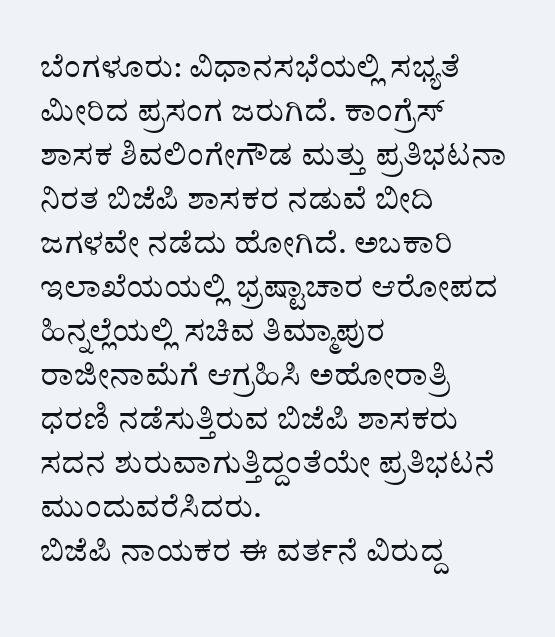ಬೆಂಗಳೂರು: ವಿಧಾನಸಭೆಯಲ್ಲಿ ಸಭ್ಯತೆ ಮೀರಿದ ಪ್ರಸಂಗ ಜರುಗಿದೆ. ಕಾಂಗ್ರೆಸ್ ಶಾಸಕ ಶಿವಲಿಂಗೇಗೌಡ ಮತ್ತು ಪ್ರತಿಭಟನಾ ನಿರತ ಬಿಜೆಪಿ ಶಾಸಕರ ನಡುವೆ ಬೀದಿ ಜಗಳವೇ ನಡೆದು ಹೋಗಿದೆ. ಅಬಕಾರಿ ಇಲಾಖೆಯಯಲ್ಲಿ ಭ್ರಷ್ಟಾಚಾರ ಆರೋಪದ ಹಿನ್ನಲ್ಲೆಯಲ್ಲಿ ಸಚಿವ ತಿಮ್ಮಾಪುರ ರಾಜೀನಾಮೆಗೆ ಆಗ್ರಹಿಸಿ ಅಹೋರಾತ್ರಿ ಧರಣಿ ನಡೆಸುತ್ತಿರುವ ಬಿಜೆಪಿ ಶಾಸಕರು ಸದನ ಶುರುವಾಗುತ್ತಿದ್ದಂತೆಯೇ ಪ್ರತಿಭಟನೆ ಮುಂದುವರೆಸಿದರು.
ಬಿಜೆಪಿ ನಾಯಕರ ಈ ವರ್ತನೆ ವಿರುದ್ದ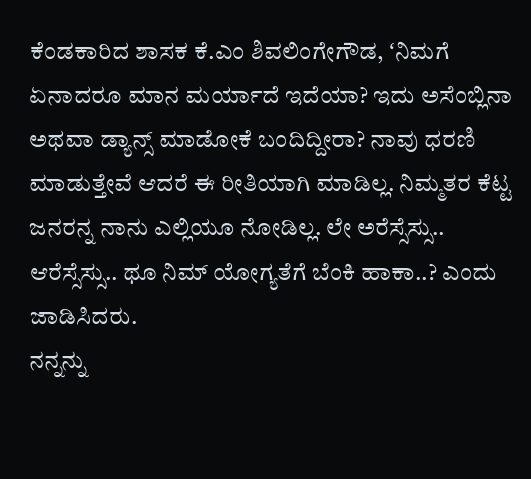ಕೆಂಡಕಾರಿದ ಶಾಸಕ ಕೆ.ಎಂ ಶಿವಲಿಂಗೇಗೌಡ, ʻನಿಮಗೆ ಏನಾದರೂ ಮಾನ ಮರ್ಯಾದೆ ಇದೆಯಾ? ಇದು ಅಸೆಂಬ್ಲಿನಾ ಅಥವಾ ಡ್ಯಾನ್ಸ್ ಮಾಡೋಕೆ ಬಂದಿದ್ದೀರಾ? ನಾವು ಧರಣಿ ಮಾಡುತ್ತೇವೆ ಆದರೆ ಈ ರೀತಿಯಾಗಿ ಮಾಡಿಲ್ಲ. ನಿಮ್ಮತರ ಕೆಟ್ಟ ಜನರನ್ನ ನಾನು ಎಲ್ಲಿಯೂ ನೋಡಿಲ್ಲ. ಲೇ ಅರೆಸ್ಸೆಸ್ಸು.. ಆರೆಸ್ಸೆಸ್ಸು.. ಥೂ ನಿಮ್ ಯೋಗ್ಯತೆಗೆ ಬೆಂಕಿ ಹಾಕಾ..? ಎಂದು ಜಾಡಿಸಿದರು.
ನನ್ನನ್ನು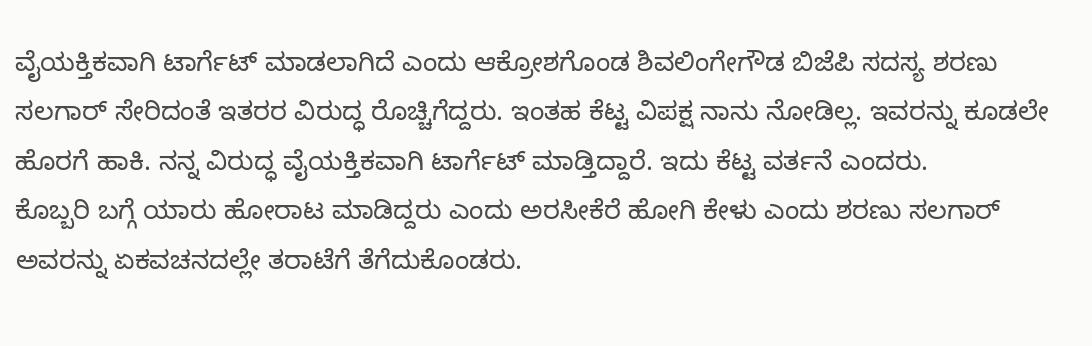ವೈಯಕ್ತಿಕವಾಗಿ ಟಾರ್ಗೆಟ್ ಮಾಡಲಾಗಿದೆ ಎಂದು ಆಕ್ರೋಶಗೊಂಡ ಶಿವಲಿಂಗೇಗೌಡ ಬಿಜೆಪಿ ಸದಸ್ಯ ಶರಣು ಸಲಗಾರ್ ಸೇರಿದಂತೆ ಇತರರ ವಿರುದ್ಧ ರೊಚ್ಚಿಗೆದ್ದರು. ಇಂತಹ ಕೆಟ್ಟ ವಿಪಕ್ಷ ನಾನು ನೋಡಿಲ್ಲ. ಇವರನ್ನು ಕೂಡಲೇ ಹೊರಗೆ ಹಾಕಿ. ನನ್ನ ವಿರುದ್ಧ ವೈಯಕ್ತಿಕವಾಗಿ ಟಾರ್ಗೆಟ್ ಮಾಡ್ತಿದ್ದಾರೆ. ಇದು ಕೆಟ್ಟ ವರ್ತನೆ ಎಂದರು.
ಕೊಬ್ಬರಿ ಬಗ್ಗೆ ಯಾರು ಹೋರಾಟ ಮಾಡಿದ್ದರು ಎಂದು ಅರಸೀಕೆರೆ ಹೋಗಿ ಕೇಳು ಎಂದು ಶರಣು ಸಲಗಾರ್ ಅವರನ್ನು ಏಕವಚನದಲ್ಲೇ ತರಾಟೆಗೆ ತೆಗೆದುಕೊಂಡರು.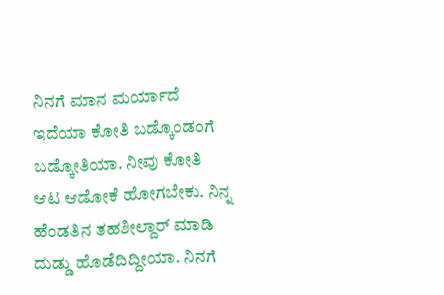ನಿನಗೆ ಮಾನ ಮರ್ಯಾದೆ ಇದೆಯಾ ಕೋತಿ ಬಡ್ಕೊಂಡಂಗೆ ಬಡ್ಕೋತಿಯಾ. ನೀವು ಕೋತಿ ಆಟ ಆಡೋಕೆ ಹೋಗಬೇಕು. ನಿನ್ನ ಹೆಂಡತಿನ ತಹಶೀಲ್ದಾರ್ ಮಾಡಿ ದುಡ್ಡು ಹೊಡೆದಿದ್ದೀಯಾ. ನಿನಗೆ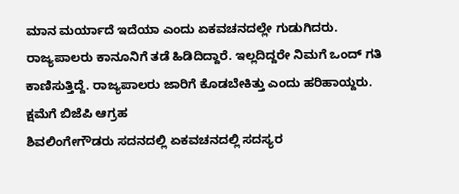ಮಾನ ಮರ್ಯಾದೆ ಇದೆಯಾ ಎಂದು ಏಕವಚನದಲ್ಲೇ ಗುಡುಗಿದರು.
ರಾಜ್ಯಪಾಲರು ಕಾನೂನಿಗೆ ತಡೆ ಹಿಡಿದಿದ್ದಾರೆ. ಇಲ್ಲದಿದ್ದರೇ ನಿಮಗೆ ಒಂದ್ ಗತಿ ಕಾಣಿಸುತ್ತಿದ್ದೆ. ರಾಜ್ಯಪಾಲರು ಜಾರಿಗೆ ಕೊಡಬೇಕಿತ್ತು ಎಂದು ಹರಿಹಾಯ್ದರು.
ಕ್ಷಮೆಗೆ ಬಿಜೆಪಿ ಆಗ್ರಹ
ಶಿವಲಿಂಗೇಗೌಡರು ಸದನದಲ್ಲಿ ಏಕವಚನದಲ್ಲಿ ಸದಸ್ಯರ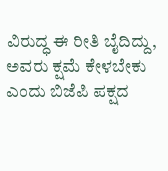ವಿರುದ್ಧ ಈ ರೀತಿ ಬೈದಿದ್ದು, ಅವರು ಕ್ಷಮೆ ಕೇಳಬೇಕು ಎಂದು ಬಿಜೆಪಿ ಪಕ್ಷದ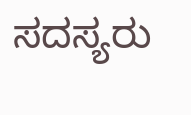ಸದಸ್ಯರು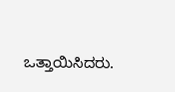ಒತ್ತಾಯಿಸಿದರು.